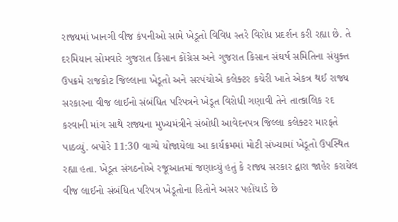રાજ્યમાં ખાનગી વીજ કંપનીઓ સામે ખેડૂતો વિવિધ સ્તરે વિરોધ પ્રદર્શન કરી રહ્યા છે. તે દરમિયાન સોમવારે ગુજરાત કિસાન કોંગ્રેસ અને ગુજરાત કિસાન સંઘર્ષ સમિતિના સંયુક્ત ઉપક્રમે રાજકોટ જિલ્લાના ખેડૂતો અને સરપંચોએ કલેક્ટર કચેરી ખાતે એકત્ર થઈ રાજ્ય સરકારના વીજ લાઈનો સંબંધિત પરિપત્રને ખેડૂત વિરોધી ગણાવી તેને તાત્કાલિક રદ કરવાની માંગ સાથે રાજ્યના મુખ્યમંત્રીને સંબોધી આવેદનપત્ર જિલ્લા કલેક્ટર મારફતે પાઠવ્યું. બપોરે 11:30 વાગ્યે યોજાયેલા આ કાર્યક્રમમાં મોટી સંખ્યામાં ખેડૂતો ઉપસ્થિત રહ્યા હતા. ખેડૂત સંગઠનોએ રજૂઆતમાં જણાવ્યું હતું કે રાજ્ય સરકાર દ્વારા જાહેર કરાયેલ વીજ લાઈનો સંબંધિત પરિપત્ર ખેડૂતોના હિતોને અસર પહોંચાડે છે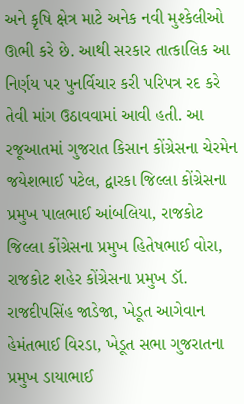અને કૃષિ ક્ષેત્ર માટે અનેક નવી મુશ્કેલીઓ ઊભી કરે છે. આથી સરકાર તાત્કાલિક આ નિર્ણય પર પુનર્વિચાર કરી પરિપત્ર રદ કરે તેવી માંગ ઉઠાવવામાં આવી હતી. આ રજૂઆતમાં ગુજરાત કિસાન કોંગ્રેસના ચેરમેન જયેશભાઈ પટેલ, દ્વારકા જિલ્લા કોંગ્રેસના પ્રમુખ પાલભાઈ આંબલિયા, રાજકોટ જિલ્લા કોંગ્રેસના પ્રમુખ હિતેષભાઈ વોરા, રાજકોટ શહેર કોંગ્રેસના પ્રમુખ ડૉ. રાજદીપસિંહ જાડેજા, ખેડૂત આગેવાન હેમંતભાઈ વિરડા, ખેડૂત સભા ગુજરાતના પ્રમુખ ડાયાભાઈ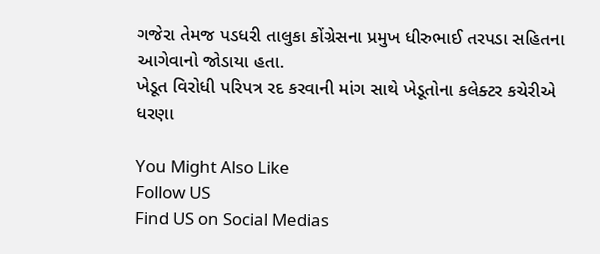ગજેરા તેમજ પડધરી તાલુકા કોંગ્રેસના પ્રમુખ ધીરુભાઈ તરપડા સહિતના આગેવાનો જોડાયા હતા.
ખેડૂત વિરોધી પરિપત્ર રદ કરવાની માંગ સાથે ખેડૂતોના કલેક્ટર કચેરીએ ધરણા

You Might Also Like
Follow US
Find US on Social Medias